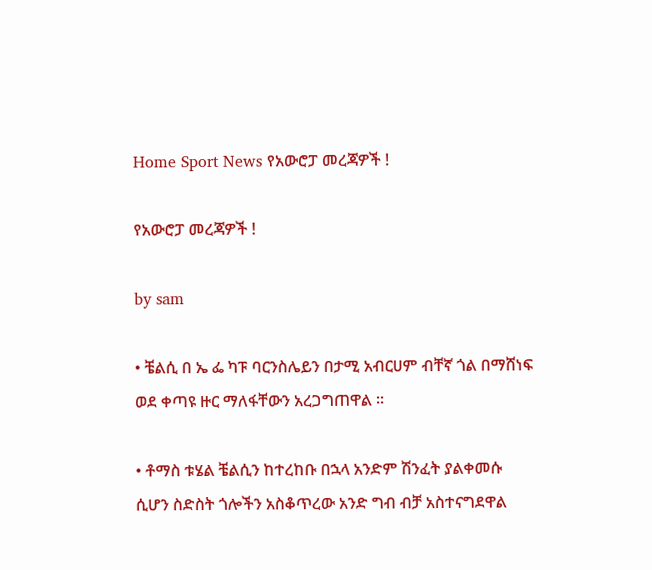Home Sport News የአውሮፓ መረጃዎች !

የአውሮፓ መረጃዎች !

by sam

• ቼልሲ በ ኤ ፌ ካፑ ባርንስሌይን በታሚ አብርሀም ብቸኛ ጎል በማሸነፍ ወደ ቀጣዩ ዙር ማለፋቸውን አረጋግጠዋል ።

• ቶማስ ቱሄል ቼልሲን ከተረከቡ በኋላ አንድም ሽንፈት ያልቀመሱ ሲሆን ስድስት ጎሎችን አስቆጥረው አንድ ግብ ብቻ አስተናግደዋል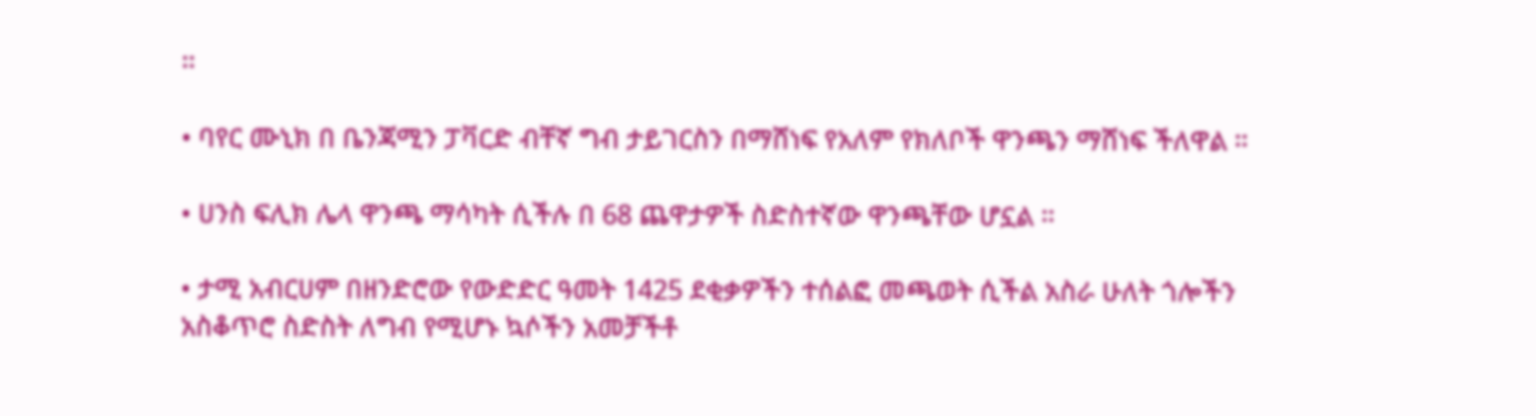።

• ባየር ሙኒክ በ ቤንጃሚን ፓቫርድ ብቸኛ ግብ ታይገርስን በማሸነፍ የአለም የክለቦች ዋንጫን ማሸነፍ ችለዋል ።

• ሀንስ ፍሊክ ሌላ ዋንጫ ማሳካት ሲችሉ በ 68 ጨዋታዎች ስድስተኛው ዋንጫቸው ሆኗል ።

• ታሚ አብርሀም በዘንድሮው የውድድር ዓመት 1425 ደቂቃዎችን ተሰልፎ መጫወት ሲችል አስራ ሁለት ጎሎችን አስቆጥሮ ስድስት ለግብ የሚሆኑ ኳሶችን አመቻችቶ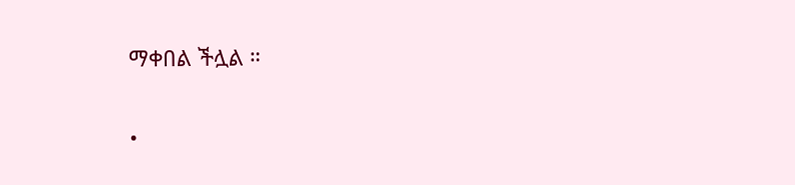ማቀበል ችሏል ።

•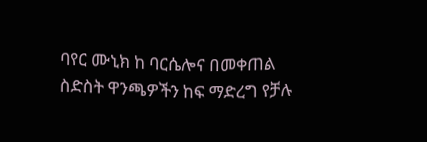ባየር ሙኒክ ከ ባርሴሎና በመቀጠል ስድስት ዋንጫዎችን ከፍ ማድረግ የቻሉ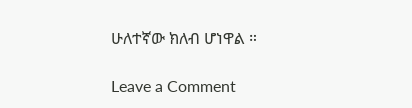ሁለተኛው ክለብ ሆነዋል ።

Leave a Comment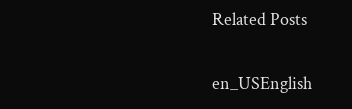Related Posts

en_USEnglish